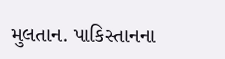મુલતાન. પાકિસ્તાનના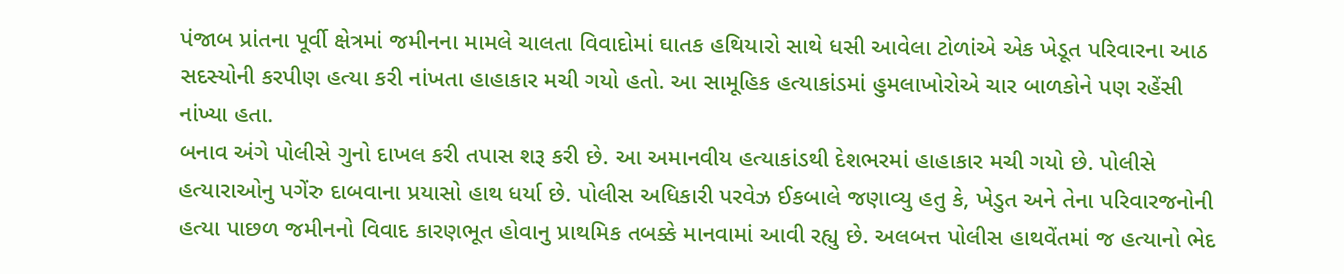પંજાબ પ્રાંતના પૂર્વી ક્ષેત્રમાં જમીનના મામલે ચાલતા વિવાદોમાં ઘાતક હથિયારો સાથે ધસી આવેલા ટોળાંએ એક ખેડૂત પરિવારના આઠ સદસ્યોની કરપીણ હત્યા કરી નાંખતા હાહાકાર મચી ગયો હતો. આ સામૂહિક હત્યાકાંડમાં હુમલાખોરોએ ચાર બાળકોને પણ રહેંસી નાંખ્યા હતા.
બનાવ અંગે પોલીસે ગુનો દાખલ કરી તપાસ શરૂ કરી છે. આ અમાનવીય હત્યાકાંડથી દેશભરમાં હાહાકાર મચી ગયો છે. પોલીસે હત્યારાઓનુ પગેંરુ દાબવાના પ્રયાસો હાથ ધર્યા છે. પોલીસ અધિકારી પરવેઝ ઈકબાલે જણાવ્યુ હતુ કે, ખેડુત અને તેના પરિવારજનોની હત્યા પાછળ જમીનનો વિવાદ કારણભૂત હોવાનુ પ્રાથમિક તબક્કે માનવામાં આવી રહ્યુ છે. અલબત્ત પોલીસ હાથવેંતમાં જ હત્યાનો ભેદ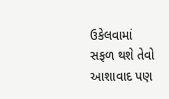ઉકેલવામાં સફળ થશે તેવો આશાવાદ પણ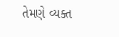તેમણે વ્યક્ત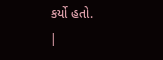કર્યો હતો.
|